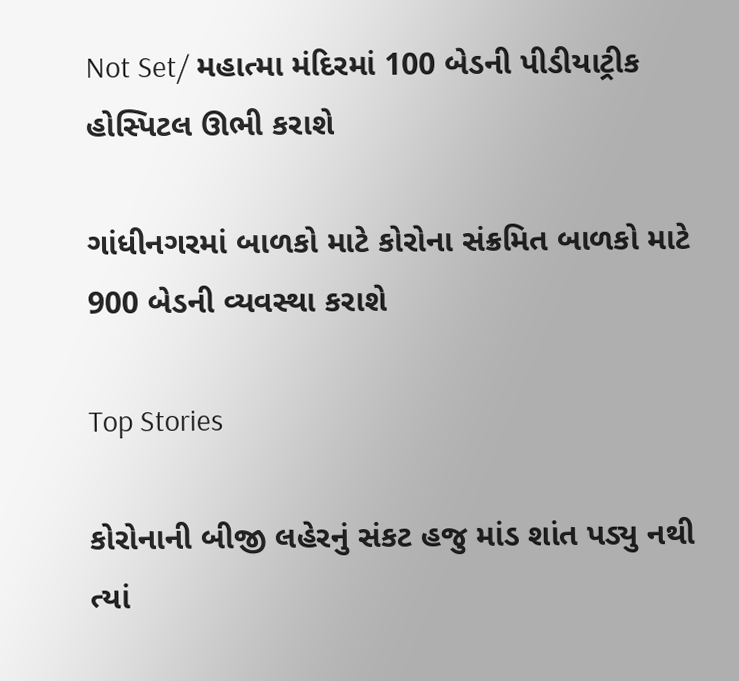Not Set/ મહાત્મા મંદિરમાં 100 બેડની પીડીયાટ્રીક હોસ્પિટલ ઊભી કરાશે

ગાંધીનગરમાં બાળકો માટે કોરોના સંક્રમિત બાળકો માટે 900 બેડની વ્યવસ્થા કરાશે

Top Stories

કોરોનાની બીજી લહેરનું સંકટ હજુ માંડ શાંત પડ્યુ નથી ત્યાં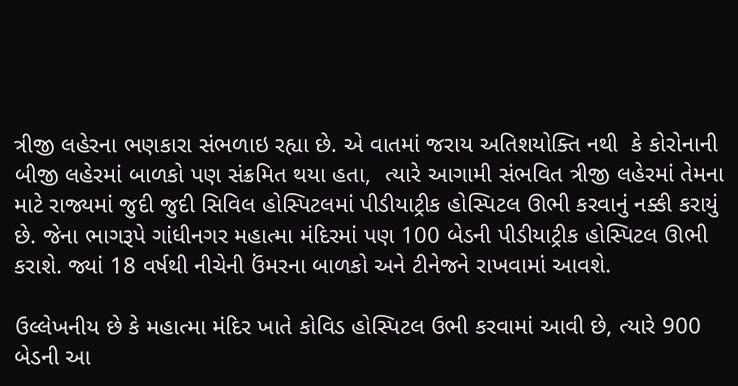ત્રીજી લહેરના ભણકારા સંભળાઇ રહ્યા છે. એ વાતમાં જરાય અતિશયોક્તિ નથી  કે કોરોનાની બીજી લહેરમાં બાળકો પણ સંક્રમિત થયા હતા,  ત્યારે આગામી સંભવિત ત્રીજી લહેરમાં તેમના માટે રાજ્યમાં જુદી જુદી સિવિલ હોસ્પિટલમાં પીડીયાટ્રીક હોસ્પિટલ ઊભી કરવાનું નક્કી કરાયું છે. જેના ભાગરૂપે ગાંધીનગર મહાત્મા મંદિરમાં પણ 100 બેડની પીડીયાટ્રીક હોસ્પિટલ ઊભી કરાશે. જ્યાં 18 વર્ષથી નીચેની ઉંમરના બાળકો અને ટીનેજને રાખવામાં આવશે.

ઉલ્લેખનીય છે કે મહાત્મા મંદિર ખાતે કોવિડ હોસ્પિટલ ઉભી કરવામાં આવી છે, ત્યારે 900 બેડની આ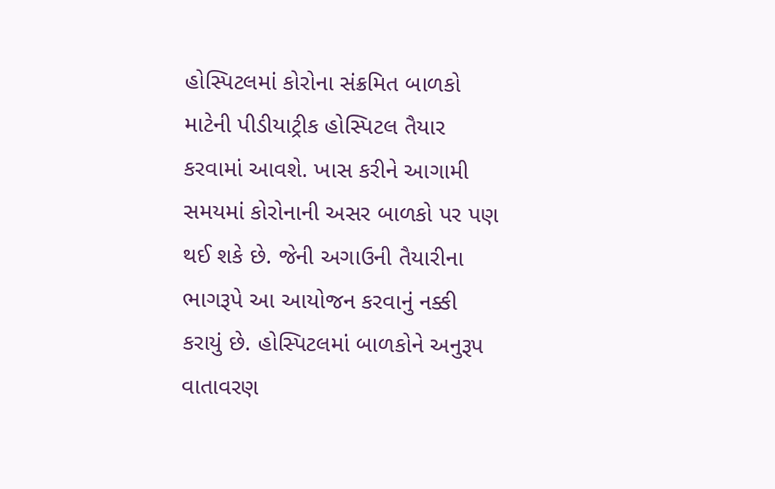હોસ્પિટલમાં કોરોના સંક્રમિત બાળકો માટેની પીડીયાટ્રીક હોસ્પિટલ તૈયાર કરવામાં આવશે. ખાસ કરીને આગામી સમયમાં કોરોનાની અસર બાળકો પર પણ થઈ શકે છે. જેની અગાઉની તૈયારીના ભાગરૂપે આ આયોજન કરવાનું નક્કી કરાયું છે. હોસ્પિટલમાં બાળકોને અનુરૂપ વાતાવરણ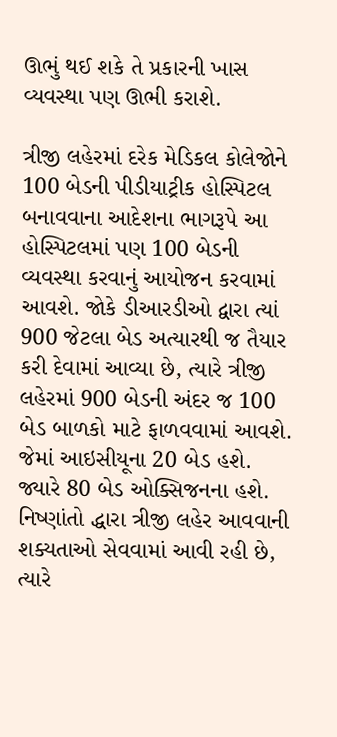ઊભું થઈ શકે તે પ્રકારની ખાસ વ્યવસ્થા પણ ઊભી કરાશે.

ત્રીજી લહેરમાં દરેક મેડિકલ કોલેજોને 100 બેડની પીડીયાટ્રીક હોસ્પિટલ બનાવવાના આદેશના ભાગરૂપે આ હોસ્પિટલમાં પણ 100 બેડની વ્યવસ્થા કરવાનું આયોજન કરવામાં આવશે. જોકે ડીઆરડીઓ દ્વારા ત્યાં 900 જેટલા બેડ અત્યારથી જ તૈયાર કરી દેવામાં આવ્યા છે, ત્યારે ત્રીજી લહેરમાં 900 બેડની અંદર જ 100 બેડ બાળકો માટે ફાળવવામાં આવશે. જેમાં આઇસીયૂના 20 બેડ હશે. જ્યારે 80 બેડ ઓક્સિજનના હશે. નિષ્ણાંતો દ્ધારા ત્રીજી લહેર આવવાની શક્યતાઓ સેવવામાં આવી રહી છે, ત્યારે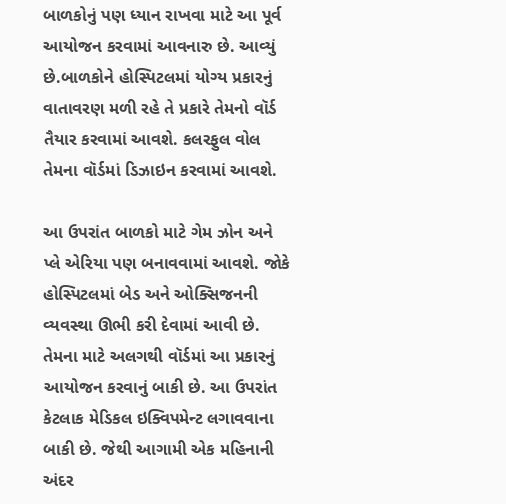બાળકોનું પણ ધ્યાન રાખવા માટે આ પૂર્વ આયોજન કરવામાં આવનારુ છે. આવ્યું છે.બાળકોને હોસ્પિટલમાં યોગ્ય પ્રકારનું વાતાવરણ મળી રહે તે પ્રકારે તેમનો વૉર્ડ તૈયાર કરવામાં આવશે. કલરફુલ વોલ તેમના વૉર્ડમાં ડિઝાઇન કરવામાં આવશે.

આ ઉપરાંત બાળકો માટે ગેમ ઝોન અને પ્લે એરિયા પણ બનાવવામાં આવશે. જોકે હોસ્પિટલમાં બેડ અને ઓક્સિજનની વ્યવસ્થા ઊભી કરી દેવામાં આવી છે. તેમના માટે અલગથી વૉર્ડમાં આ પ્રકારનું આયોજન કરવાનું બાકી છે. આ ઉપરાંત કેટલાક મેડિકલ ઇક્વિપમેન્ટ લગાવવાના બાકી છે. જેથી આગામી એક મહિનાની અંદર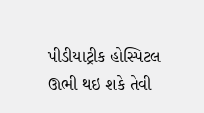પીડીયાટ્રીક હોસ્પિટલ ઊભી થઇ શકે તેવી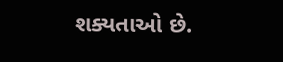શક્યતાઓ છે.